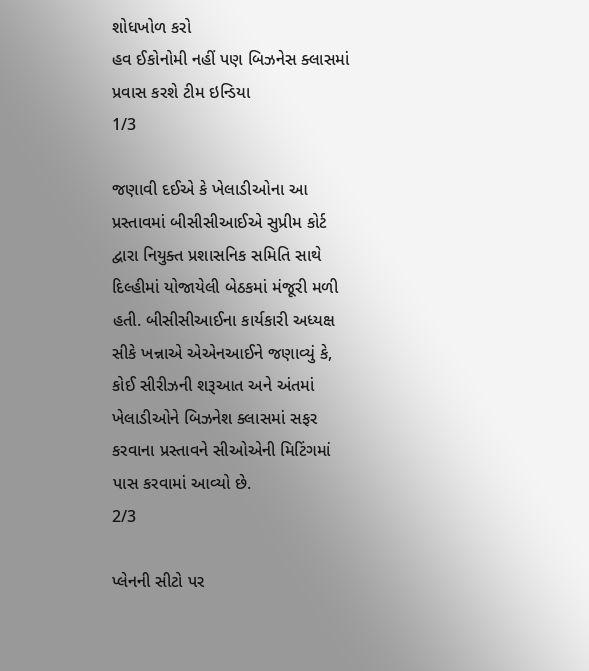શોધખોળ કરો
હવ ઈકોનોમી નહીં પણ બિઝનેસ ક્લાસમાં પ્રવાસ કરશે ટીમ ઇન્ડિયા
1/3

જણાવી દઈએ કે ખેલાડીઓના આ પ્રસ્તાવમાં બીસીસીઆઈએ સુપ્રીમ કોર્ટ દ્વારા નિયુક્ત પ્રશાસનિક સમિતિ સાથે દિલ્હીમાં યોજાયેલી બેઠકમાં મંજૂરી મળી હતી. બીસીસીઆઈના કાર્યકારી અધ્યક્ષ સીકે ખન્નાએ એએનઆઈને જણાવ્યું કે, કોઈ સીરીઝની શરૂઆત અને અંતમાં ખેલાડીઓને બિઝનેશ ક્લાસમાં સફર કરવાના પ્રસ્તાવને સીઓએની મિટિંગમાં પાસ કરવામાં આવ્યો છે.
2/3

પ્લેનની સીટો પર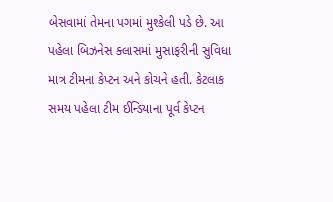બેસવામાં તેમના પગમાં મુશ્કેલી પડે છે. આ પહેલા બિઝનેસ ક્લાસમાં મુસાફરીની સુવિધા માત્ર ટીમના કેપ્ટન અને કોચને હતી. કેટલાક સમય પહેલા ટીમ ઈન્ડિયાના પૂર્વ કેપ્ટન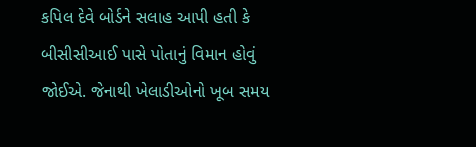કપિલ દેવે બોર્ડને સલાહ આપી હતી કે બીસીસીઆઈ પાસે પોતાનું વિમાન હોવું જોઈએ. જેનાથી ખેલાડીઓનો ખૂબ સમય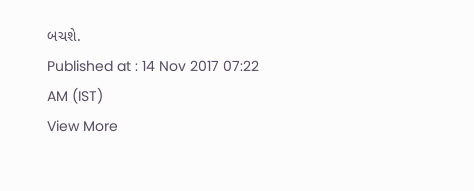બચશે.
Published at : 14 Nov 2017 07:22 AM (IST)
View More